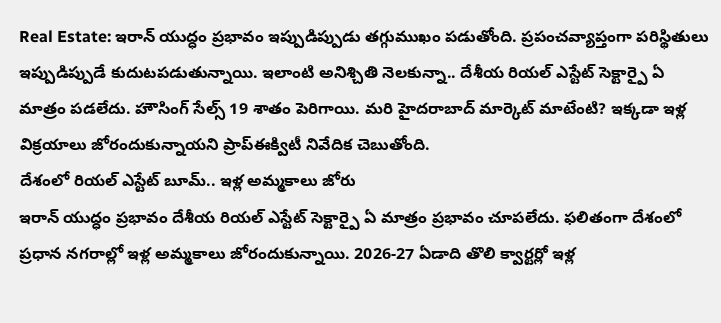Real Estate: ఇరాన్ యుద్ధం ప్రభావం ఇప్పుడిప్పుడు తగ్గుముఖం పడుతోంది. ప్రపంచవ్యాప్తంగా పరిస్థితులు ఇప్పుడిప్పుడే కుదుటపడుతున్నాయి. ఇలాంటి అనిశ్చితి నెలకున్నా.. దేశీయ రియల్ ఎస్టేట్ సెక్టార్పై ఏ మాత్రం పడలేదు. హౌసింగ్ సేల్స్ 19 శాతం పెరిగాయి. మరి హైదరాబాద్ మార్కెట్ మాటేంటి? ఇక్కడా ఇళ్ల విక్రయాలు జోరందుకున్నాయని ప్రాప్ఈక్విటీ నివేదిక చెబుతోంది.
దేశంలో రియల్ ఎస్టేట్ బూమ్.. ఇళ్ల అమ్మకాలు జోరు
ఇరాన్ యుద్ధం ప్రభావం దేశీయ రియల్ ఎస్టేట్ సెక్టార్పై ఏ మాత్రం ప్రభావం చూపలేదు. ఫలితంగా దేశంలో ప్రధాన నగరాల్లో ఇళ్ల అమ్మకాలు జోరందుకున్నాయి. 2026-27 ఏడాది తొలి క్వార్టర్లో ఇళ్ల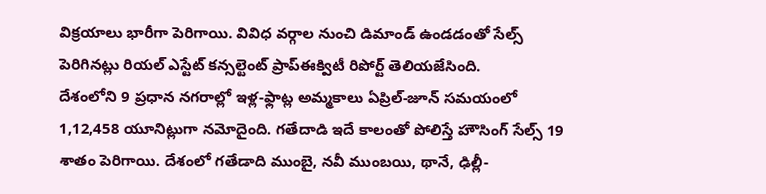విక్రయాలు భారీగా పెరిగాయి. వివిధ వర్గాల నుంచి డిమాండ్ ఉండడంతో సేల్స్ పెరిగినట్లు రియల్ ఎస్టేట్ కన్సల్టెంట్ ప్రాప్ఈక్విటీ రిపోర్ట్ తెలియజేసింది.
దేశంలోని 9 ప్రధాన నగరాల్లో ఇళ్ల-ఫ్లాట్ల అమ్మకాలు ఏప్రిల్-జూన్ సమయంలో 1,12,458 యూనిట్లుగా నమోదైంది. గతేదాడి ఇదే కాలంతో పోలిస్తే హౌసింగ్ సేల్స్ 19 శాతం పెరిగాయి. దేశంలో గతేడాది ముంబై, నవీ ముంబయి, థానే, ఢిల్లీ-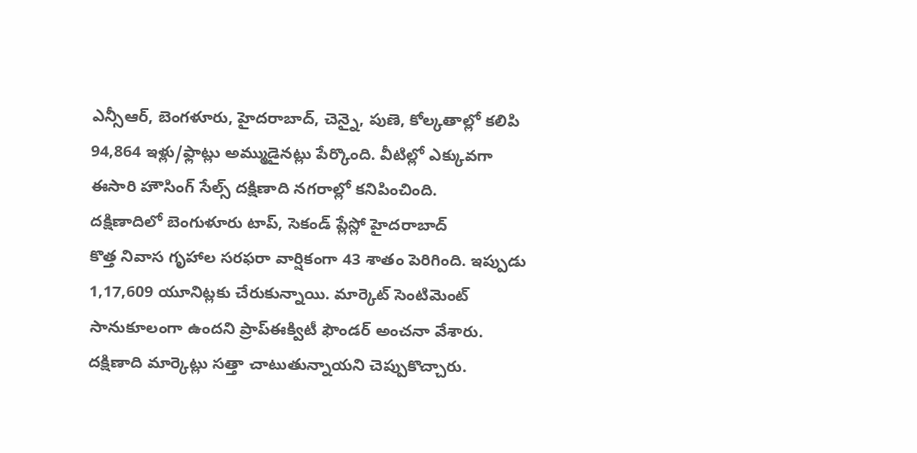ఎన్సీఆర్, బెంగళూరు, హైదరాబాద్, చెన్నై, పుణె, కోల్కతాల్లో కలిపి 94,864 ఇళ్లు/ఫ్లాట్లు అమ్ముడైనట్లు పేర్కొంది. వీటిల్లో ఎక్కువగా ఈసారి హౌసింగ్ సేల్స్ దక్షిణాది నగరాల్లో కనిపించింది.
దక్షిణాదిలో బెంగుళూరు టాప్, సెకండ్ ప్లేస్లో హైదరాబాద్
కొత్త నివాస గృహాల సరఫరా వార్షికంగా 43 శాతం పెరిగింది. ఇప్పుడు 1,17,609 యూనిట్లకు చేరుకున్నాయి. మార్కెట్ సెంటిమెంట్ సానుకూలంగా ఉందని ప్రాప్ఈక్విటీ ఫౌండర్ అంచనా వేశారు. దక్షిణాది మార్కెట్లు సత్తా చాటుతున్నాయని చెప్పుకొచ్చారు.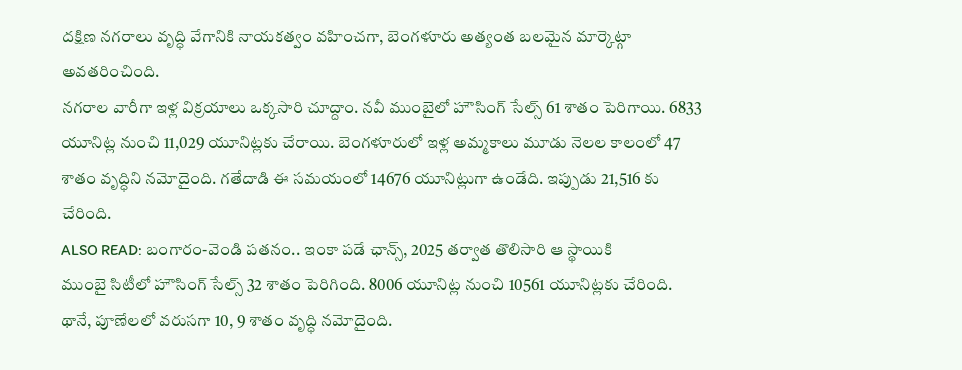దక్షిణ నగరాలు వృద్ధి వేగానికి నాయకత్వం వహించగా, బెంగళూరు అత్యంత బలమైన మార్కెట్గా అవతరించింది.
నగరాల వారీగా ఇళ్ల విక్రయాలు ఒక్కసారి చూద్దాం. నవీ ముంబైలో హౌసింగ్ సేల్స్ 61 శాతం పెరిగాయి. 6833 యూనిట్ల నుంచి 11,029 యూనిట్లకు చేరాయి. బెంగళూరులో ఇళ్ల అమ్మకాలు మూడు నెలల కాలంలో 47 శాతం వృద్ధిని నమోదైంది. గతేదాడి ఈ సమయంలో 14676 యూనిట్లుగా ఉండేది. ఇప్పుడు 21,516 కు చేరింది.
ALSO READ: బంగారం-వెండి పతనం.. ఇంకా పడే ఛాన్స్, 2025 తర్వాత తొలిసారి ఆ స్థాయికి
ముంబై సిటీలో హౌసింగ్ సేల్స్ 32 శాతం పెరిగింది. 8006 యూనిట్ల నుంచి 10561 యూనిట్లకు చేరింది. థానే, పూణేలలో వరుసగా 10, 9 శాతం వృద్ధి నమోదైంది.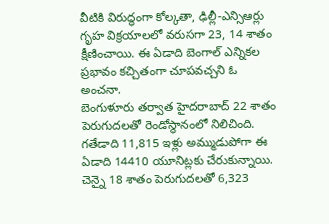వీటికి విరుద్ధంగా కోల్కతా, ఢిల్లీ-ఎన్సిఆర్లు గృహ విక్రయాలలో వరుసగా 23, 14 శాతం క్షీణించాయి. ఈ ఏడాది బెంగాల్ ఎన్నికల ప్రభావం కచ్చితంగా చూపవచ్చని ఓ అంచనా.
బెంగుళూరు తర్వాత హైదరాబాద్ 22 శాతం పెరుగుదలతో రెండోస్థానంలో నిలిచింది. గతేడాది 11,815 ఇళ్లు అమ్ముడుపోగా ఈ ఏడాది 14410 యూనిట్లకు చేరుకున్నాయి. చెన్నై 18 శాతం పెరుగుదలతో 6,323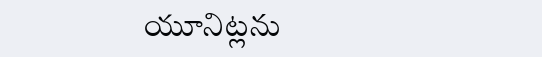యూనిట్లను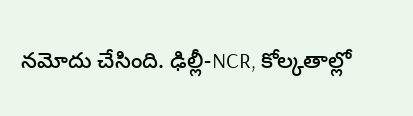నమోదు చేసింది. ఢిల్లీ-NCR, కోల్కతాల్లో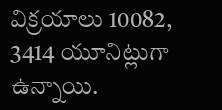విక్రయాలు 10082, 3414 యూనిట్లుగా ఉన్నాయి.